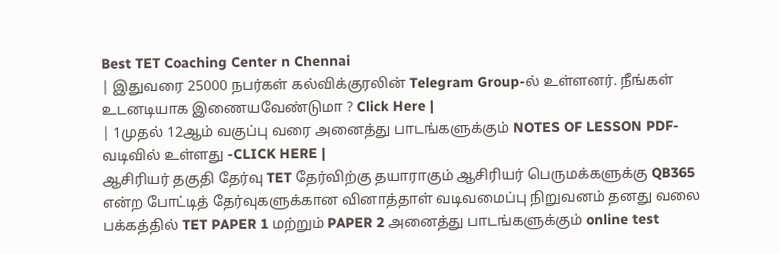Best TET Coaching Center n Chennai
| இதுவரை 25000 நபர்கள் கல்விக்குரலின் Telegram Group-ல் உள்ளனர். நீங்கள் உடனடியாக இணையவேண்டுமா ? Click Here |
| 1முதல் 12ஆம் வகுப்பு வரை அனைத்து பாடங்களுக்கும் NOTES OF LESSON PDF-வடிவில் உள்ளது -CLICK HERE |
ஆசிரியர் தகுதி தேர்வு TET தேர்விற்கு தயாராகும் ஆசிரியர் பெருமக்களுக்கு QB365 என்ற போட்டித் தேர்வுகளுக்கான வினாத்தாள் வடிவமைப்பு நிறுவனம் தனது வலை பக்கத்தில் TET PAPER 1 மற்றும் PAPER 2 அனைத்து பாடங்களுக்கும் online test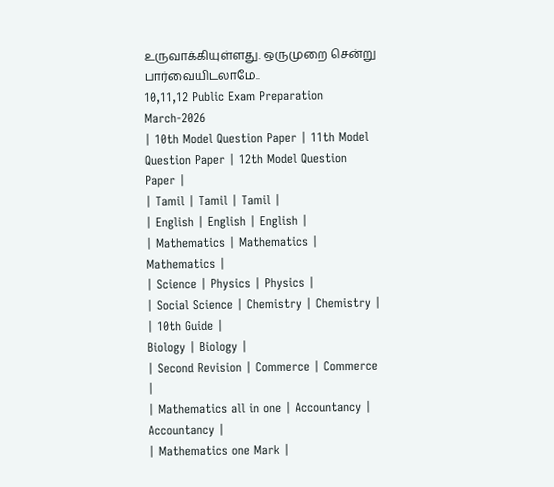உருவாக்கியுள்ளது. ஒருமுறை சென்று பார்வையிடலாமே..
10,11,12 Public Exam Preparation March-2026
| 10th Model Question Paper | 11th Model Question Paper | 12th Model Question Paper |
| Tamil | Tamil | Tamil |
| English | English | English |
| Mathematics | Mathematics | Mathematics |
| Science | Physics | Physics |
| Social Science | Chemistry | Chemistry |
| 10th Guide |
Biology | Biology |
| Second Revision | Commerce | Commerce |
| Mathematics all in one | Accountancy | Accountancy |
| Mathematics one Mark |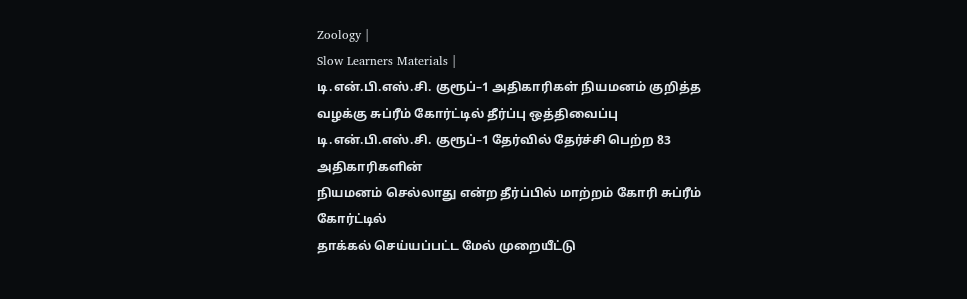Zoology |
Slow Learners Materials |
டி.என்.பி.எஸ்.சி. குரூப்–1 அதிகாரிகள் நியமனம் குறித்த வழக்கு சுப்ரீம் கோர்ட்டில் தீர்ப்பு ஒத்திவைப்பு
டி.என்.பி.எஸ்.சி. குரூப்–1 தேர்வில் தேர்ச்சி பெற்ற 83 அதிகாரிகளின்
நியமனம் செல்லாது என்ற தீர்ப்பில் மாற்றம் கோரி சுப்ரீம் கோர்ட்டில்
தாக்கல் செய்யப்பட்ட மேல் முறையீட்டு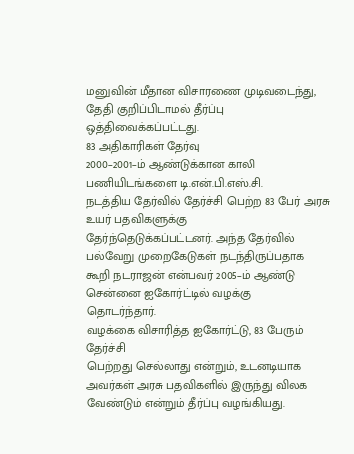மனுவின் மீதான விசாரணை முடிவடைந்து,
தேதி குறிப்பிடாமல் தீர்ப்பு ஒத்திவைக்கப்பட்டது.
83 அதிகாரிகள் தேர்வு
2000–2001–ம் ஆண்டுக்கான காலி பணியிடங்களை டி.என்.பி.எஸ்.சி.
நடத்திய தேர்வில் தேர்ச்சி பெற்ற 83 பேர் அரசு உயர் பதவிகளுக்கு
தேர்ந்தெடுக்கப்பட்டனர். அந்த தேர்வில் பல்வேறு முறைகேடுகள் நடந்திருப்பதாக
கூறி நடராஜன் என்பவர் 2005–ம் ஆண்டு சென்னை ஐகோர்ட்டில் வழக்கு
தொடர்ந்தார்.
வழக்கை விசாரித்த ஐகோர்ட்டு, 83 பேரும் தேர்ச்சி
பெற்றது செல்லாது என்றும், உடனடியாக அவர்கள் அரசு பதவிகளில் இருந்து விலக
வேண்டும் என்றும் தீர்ப்பு வழங்கியது.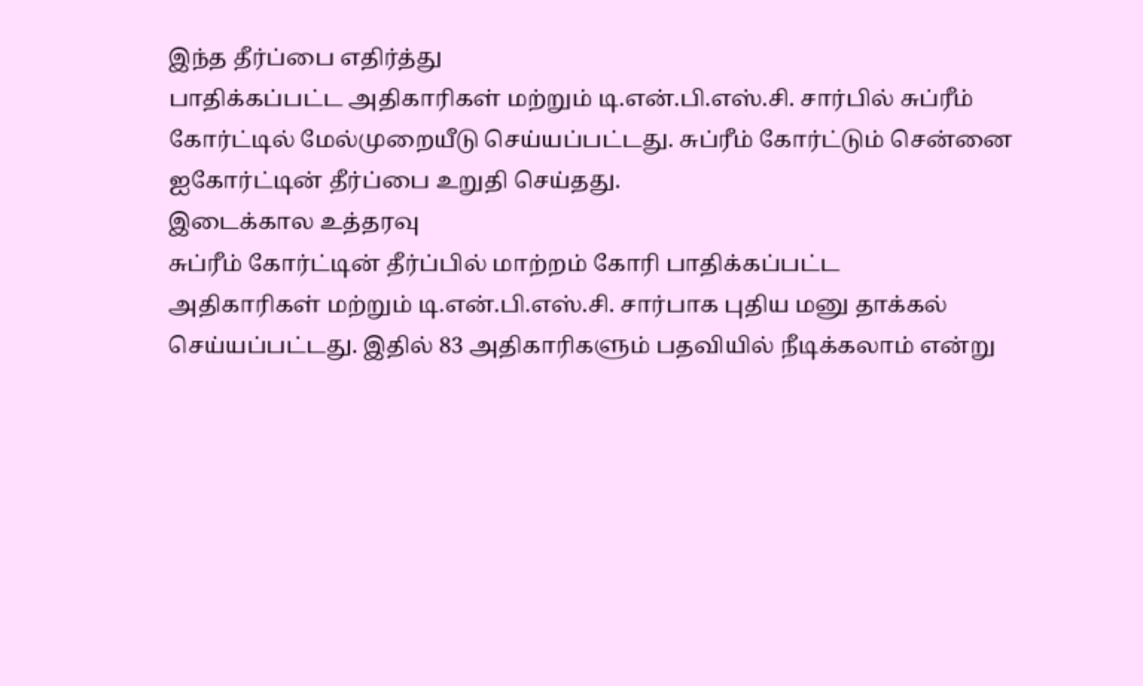இந்த தீர்ப்பை எதிர்த்து
பாதிக்கப்பட்ட அதிகாரிகள் மற்றும் டி.என்.பி.எஸ்.சி. சார்பில் சுப்ரீம்
கோர்ட்டில் மேல்முறையீடு செய்யப்பட்டது. சுப்ரீம் கோர்ட்டும் சென்னை
ஐகோர்ட்டின் தீர்ப்பை உறுதி செய்தது.
இடைக்கால உத்தரவு
சுப்ரீம் கோர்ட்டின் தீர்ப்பில் மாற்றம் கோரி பாதிக்கப்பட்ட
அதிகாரிகள் மற்றும் டி.என்.பி.எஸ்.சி. சார்பாக புதிய மனு தாக்கல்
செய்யப்பட்டது. இதில் 83 அதிகாரிகளும் பதவியில் நீடிக்கலாம் என்று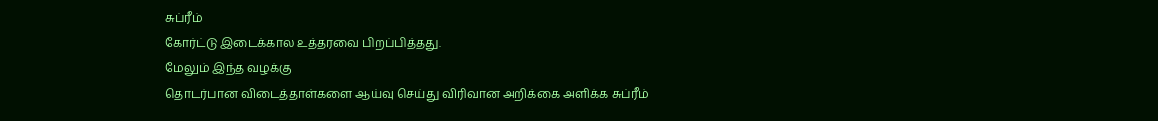சுப்ரீம்
கோர்ட்டு இடைக்கால உத்தரவை பிறப்பித்தது.
மேலும் இந்த வழக்கு
தொடர்பான விடைத்தாள்களை ஆய்வு செய்து விரிவான அறிக்கை அளிக்க சுப்ரீம்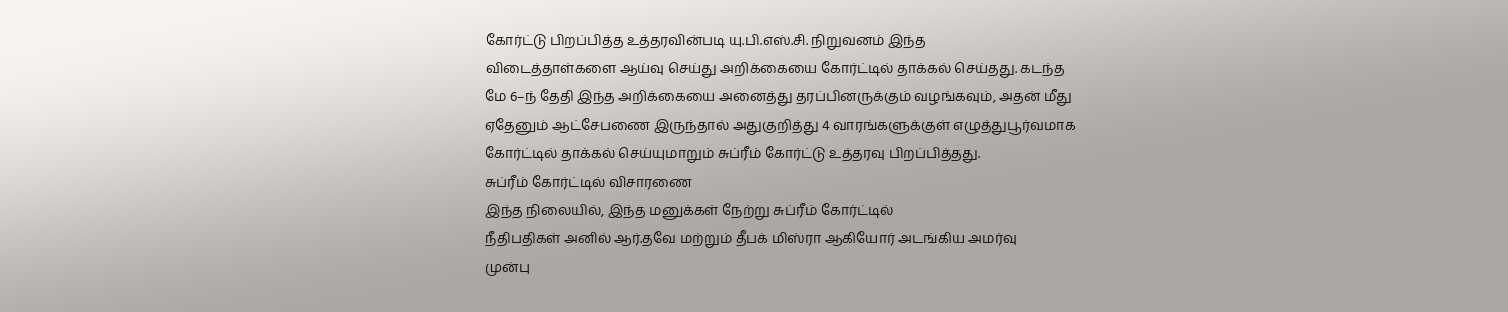கோர்ட்டு பிறப்பித்த உத்தரவின்படி யு.பி.எஸ்.சி. நிறுவனம் இந்த
விடைத்தாள்களை ஆய்வு செய்து அறிக்கையை கோர்ட்டில் தாக்கல் செய்தது. கடந்த
மே 6–ந் தேதி இந்த அறிக்கையை அனைத்து தரப்பினருக்கும் வழங்கவும், அதன் மீது
ஏதேனும் ஆட்சேபணை இருந்தால் அதுகுறித்து 4 வாரங்களுக்குள் எழுத்துபூர்வமாக
கோர்ட்டில் தாக்கல் செய்யுமாறும் சுப்ரீம் கோர்ட்டு உத்தரவு பிறப்பித்தது.
சுப்ரீம் கோர்ட்டில் விசாரணை
இந்த நிலையில், இந்த மனுக்கள் நேற்று சுப்ரீம் கோர்ட்டில்
நீதிபதிகள் அனில் ஆர்.தவே மற்றும் தீபக் மிஸ்ரா ஆகியோர் அடங்கிய அமர்வு
முன்பு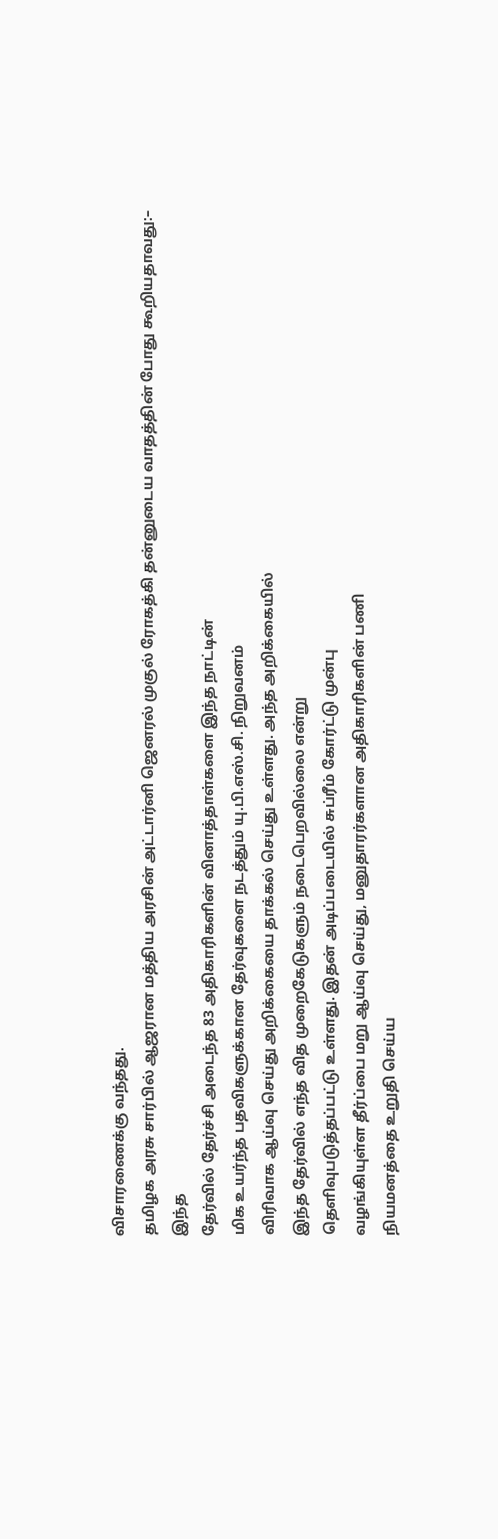விசாரணைக்கு வந்தது.
தமிழக அரசு சார்பில் ஆஜரான மத்திய அரசின் அட்டார்னி ஜெனரல் முகுல் ரோகத்கி தன்னுடைய வாதத்தின் போது கூறியதாவது:–
இந்த
தேர்வில் தேர்ச்சி அடைந்த 83 அதிகாரிகளின் வினாத்தாள்களை இந்த நாட்டின்
மிக உயர்ந்த பதவிகளுக்கான தேர்வுகளை நடத்தும் யு.பி.எஸ்.சி. நிறுவனம்
விரிவாக ஆய்வு செய்து அறிக்கையை தாக்கல் செய்து உள்ளது. அந்த அறிக்கையில்
இந்த தேர்வில் எந்த வித முறைகேடுகளும் நடைபெறவில்லை என்று
தெளிவுபடுத்தப்பட்டு உள்ளது. இதன் அடிப்படையில் சுப்ரீம் கோர்ட்டு முன்பு
வழங்கியுள்ள தீர்ப்பை மறு ஆய்வு செய்து, மனுதாரர்களான அதிகாரிகளின் பணி
நியமனத்தை உறுதி செய்ய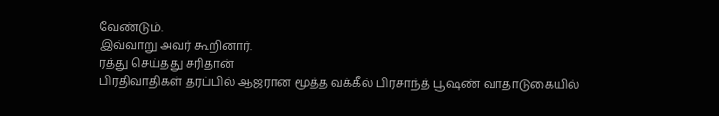வேண்டும்.
இவ்வாறு அவர் கூறினார்.
ரத்து செய்தது சரிதான்
பிரதிவாதிகள் தரப்பில் ஆஜரான மூத்த வக்கீல் பிரசாந்த் பூஷண் வாதாடுகையில்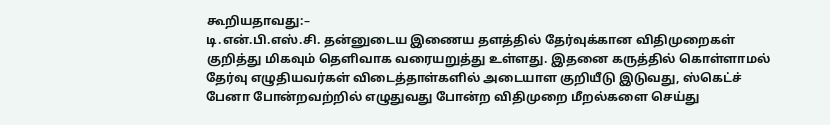கூறியதாவது:–
டி.என்.பி.எஸ்.சி. தன்னுடைய இணைய தளத்தில் தேர்வுக்கான விதிமுறைகள்
குறித்து மிகவும் தெளிவாக வரையறுத்து உள்ளது. இதனை கருத்தில் கொள்ளாமல்
தேர்வு எழுதியவர்கள் விடைத்தாள்களில் அடையாள குறியீடு இடுவது, ஸ்கெட்ச்
பேனா போன்றவற்றில் எழுதுவது போன்ற விதிமுறை மீறல்களை செய்து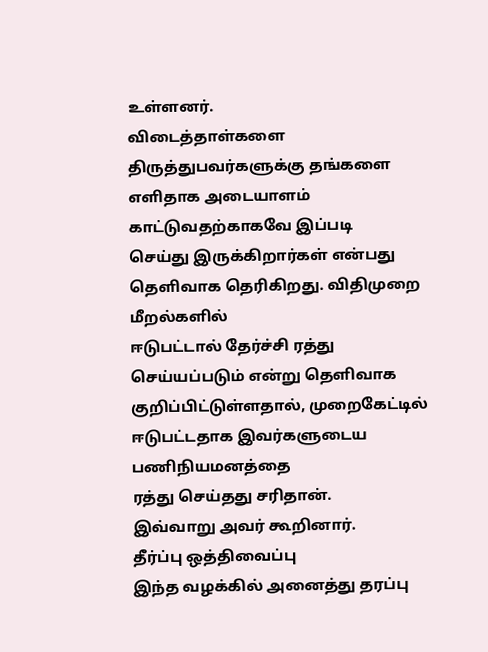உள்ளனர்.
விடைத்தாள்களை
திருத்துபவர்களுக்கு தங்களை எளிதாக அடையாளம் காட்டுவதற்காகவே இப்படி
செய்து இருக்கிறார்கள் என்பது தெளிவாக தெரிகிறது. விதிமுறை மீறல்களில்
ஈடுபட்டால் தேர்ச்சி ரத்து செய்யப்படும் என்று தெளிவாக
குறிப்பிட்டுள்ளதால், முறைகேட்டில் ஈடுபட்டதாக இவர்களுடைய பணிநியமனத்தை
ரத்து செய்தது சரிதான்.
இவ்வாறு அவர் கூறினார்.
தீர்ப்பு ஒத்திவைப்பு
இந்த வழக்கில் அனைத்து தரப்பு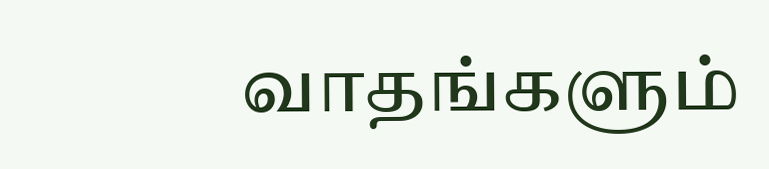வாதங்களும்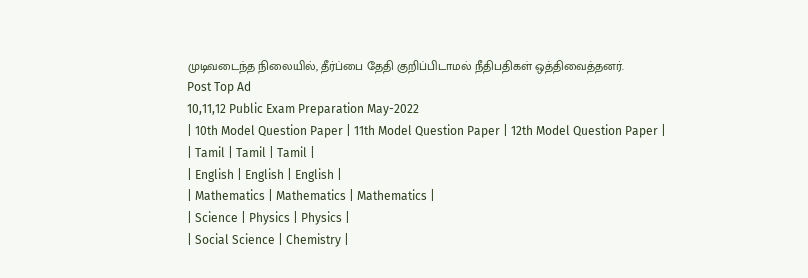முடிவடைந்த நிலையில், தீர்ப்பை தேதி குறிப்பிடாமல் நீதிபதிகள் ஒத்திவைத்தனர்.
Post Top Ad
10,11,12 Public Exam Preparation May-2022
| 10th Model Question Paper | 11th Model Question Paper | 12th Model Question Paper |
| Tamil | Tamil | Tamil |
| English | English | English |
| Mathematics | Mathematics | Mathematics |
| Science | Physics | Physics |
| Social Science | Chemistry |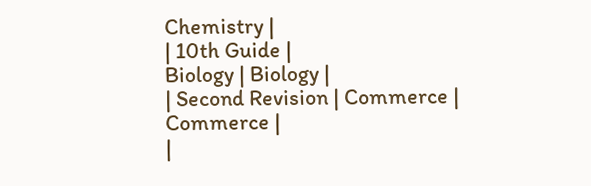Chemistry |
| 10th Guide |
Biology | Biology |
| Second Revision | Commerce | Commerce |
|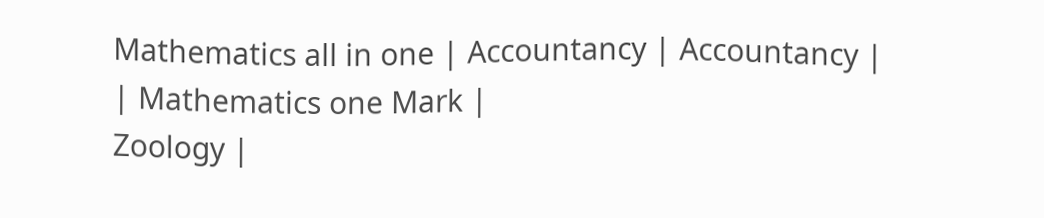Mathematics all in one | Accountancy | Accountancy |
| Mathematics one Mark |
Zoology |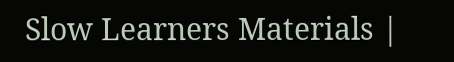Slow Learners Materials |